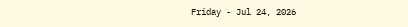Friday - Jul 24, 2026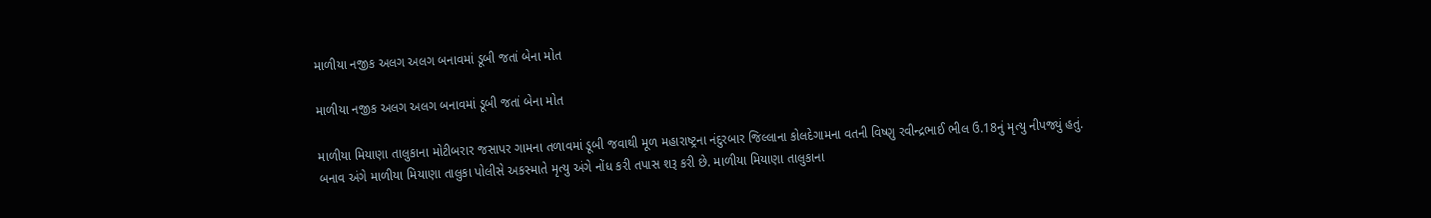માળીયા નજીક અલગ અલગ બનાવમાં ડૂબી જતાં બેના મોત

માળીયા નજીક અલગ અલગ બનાવમાં ડૂબી જતાં બેના મોત

માળીયા મિયાણા તાલુકાના મોટીબરાર જસાપર ગામના તળાવમાં ડૂબી જવાથી મૂળ મહારાષ્ટ્રના નંદુરબાર જિલ્લાના કોલદેગામના વતની વિષ્ણુ રવીન્દ્રભાઈ ભીલ ઉ.18નું મૃત્યુ નીપજ્યું હતું. બનાવ અંગે માળીયા મિયાણા તાલુકા પોલીસે અકસ્માતે મૃત્યુ અંગે નોંધ કરી તપાસ શરૂ કરી છે. માળીયા મિયાણા તાલુકાના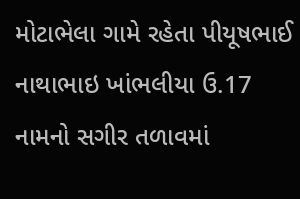મોટાભેલા ગામે રહેતા પીયૂષભાઈ નાથાભાઇ ખાંભલીયા ઉ.17 નામનો સગીર તળાવમાં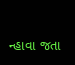ન્હાવા જતા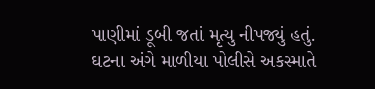પાણીમાં ડૂબી જતાં મૃત્યુ નીપજ્યું હતું. ઘટના અંગે માળીયા પોલીસે અકસ્માતે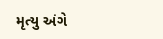મૃત્યુ અંગે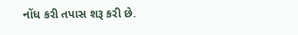નોંધ કરી તપાસ શરૂ કરી છે.